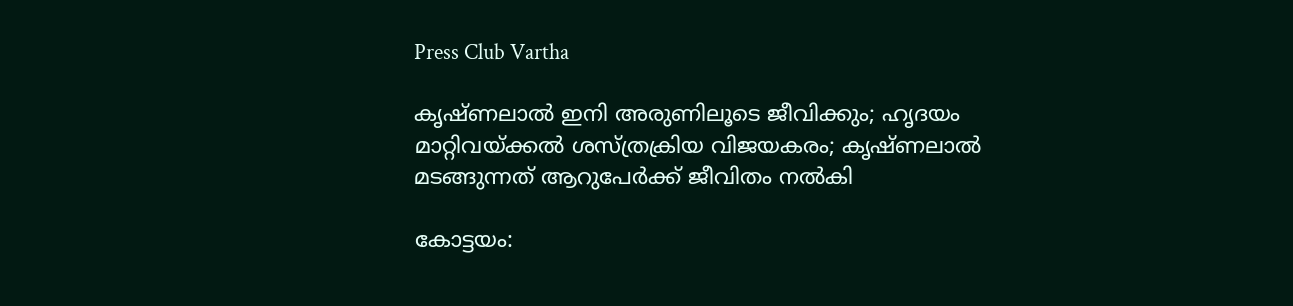Press Club Vartha

കൃഷ്ണലാല്‍ ഇനി അരുണിലൂടെ ജീവിക്കും; ഹൃദയം മാറ്റിവയ്ക്കല്‍ ശസ്ത്രക്രിയ വിജയകരം; കൃഷ്ണലാല്‍ മടങ്ങുന്നത് ആറുപേര്‍ക്ക് ജീവിതം നല്‍കി

കോട്ടയം: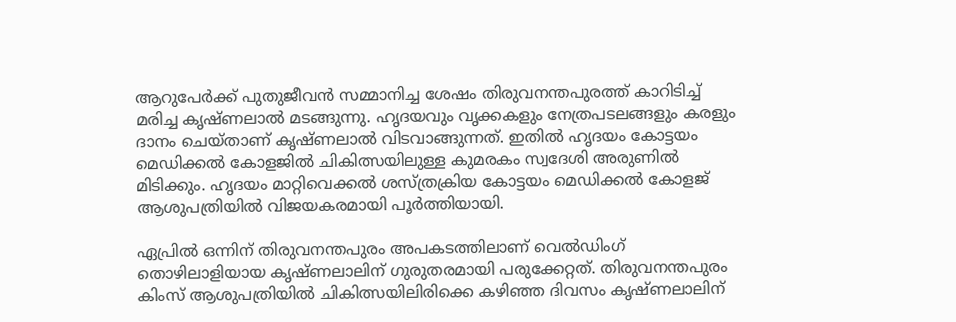ആറുപേര്‍ക്ക് പുതുജീവന്‍ സമ്മാനിച്ച ശേഷം തിരുവനന്തപുരത്ത് കാറിടിച്ച് മരിച്ച കൃഷ്ണലാല്‍ മടങ്ങുന്നു. ഹൃദയവും വൃക്കകളും നേത്രപടലങ്ങളും കരളും ദാനം ചെയ്താണ് കൃഷ്ണലാല്‍ വിടവാങ്ങുന്നത്. ഇതില്‍ ഹൃദയം കോട്ടയം മെഡിക്കല്‍ കോളജില്‍ ചികിത്സയിലുള്ള കുമരകം സ്വദേശി അരുണില്‍ മിടിക്കും. ഹൃദയം മാറ്റിവെക്കല്‍ ശസ്ത്രക്രിയ കോട്ടയം മെഡിക്കല്‍ കോളജ് ആശുപത്രിയില്‍ വിജയകരമായി പൂര്‍ത്തിയായി.

ഏപ്രില്‍ ഒന്നിന് തിരുവനന്തപുരം അപകടത്തിലാണ് വെല്‍ഡിംഗ് തൊഴിലാളിയായ കൃഷ്ണലാലിന് ഗുരുതരമായി പരുക്കേറ്റത്. തിരുവനന്തപുരം കിംസ് ആശുപത്രിയില്‍ ചികിത്സയിലിരിക്കെ കഴിഞ്ഞ ദിവസം കൃഷ്ണലാലിന്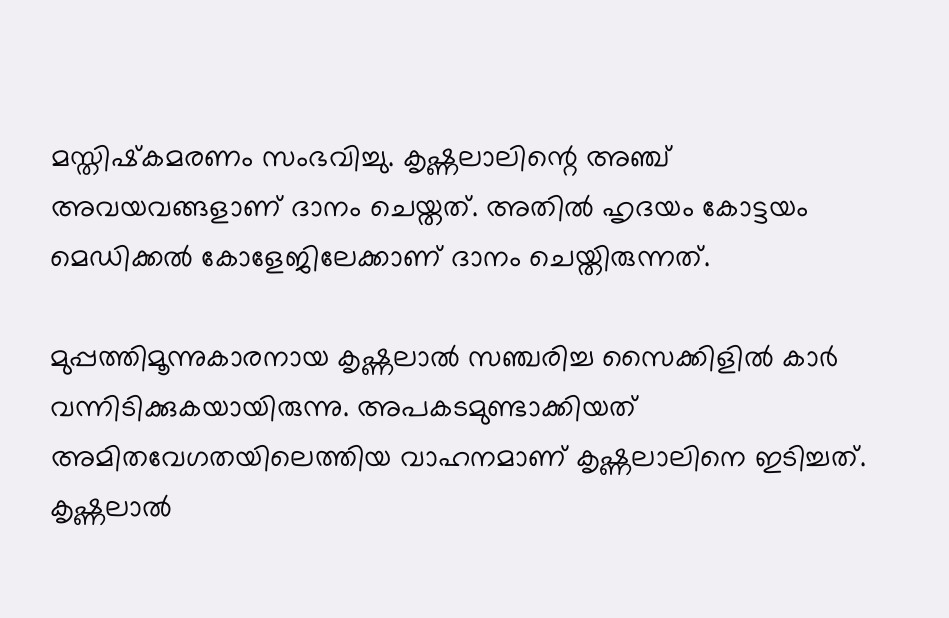മസ്തിഷ്‌കമരണം സംഭവിച്ചു. കൃഷ്ണലാലിന്റെ അഞ്ച് അവയവങ്ങളാണ് ദാനം ചെയ്തത്. അതില്‍ ഹൃദയം കോട്ടയം മെഡിക്കല്‍ കോളേജിലേക്കാണ് ദാനം ചെയ്തിരുന്നത്.

മുപ്പത്തിമൂന്നുകാരനായ കൃഷ്ണലാല്‍ സഞ്ചരിച്ച സൈക്കിളില്‍ കാര്‍ വന്നിടിക്കുകയായിരുന്നു. അപകടമുണ്ടാക്കിയത് അമിതവേഗതയിലെത്തിയ വാഹനമാണ് കൃഷ്ണലാലിനെ ഇടിച്ചത്. കൃഷ്ണലാല്‍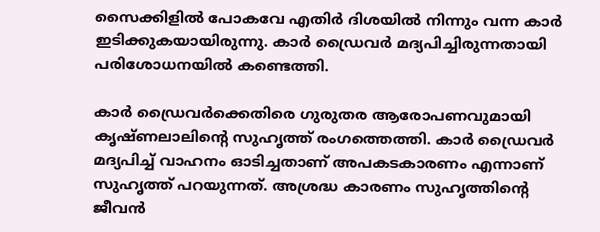സൈക്കിളില്‍ പോകവേ എതിര്‍ ദിശയില്‍ നിന്നും വന്ന കാര്‍ ഇടിക്കുകയായിരുന്നു. കാര്‍ ഡ്രൈവര്‍ മദ്യപിച്ചിരുന്നതായി പരിശോധനയില്‍ കണ്ടെത്തി.

കാര്‍ ഡ്രൈവര്‍ക്കെതിരെ ഗുരുതര ആരോപണവുമായി കൃഷ്ണലാലിന്റെ സുഹൃത്ത് രംഗത്തെത്തി. കാര്‍ ഡ്രൈവര്‍ മദ്യപിച്ച് വാഹനം ഓടിച്ചതാണ് അപകടകാരണം എന്നാണ് സുഹൃത്ത് പറയുന്നത്. അശ്രദ്ധ കാരണം സുഹൃത്തിന്റെ ജീവന്‍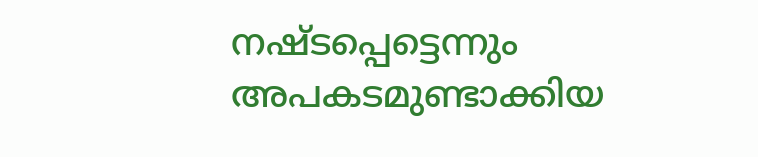നഷ്ടപ്പെട്ടെന്നും അപകടമുണ്ടാക്കിയ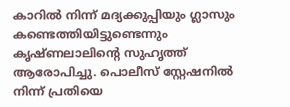കാറില്‍ നിന്ന് മദ്യക്കുപ്പിയും ഗ്ലാസും കണ്ടെത്തിയിട്ടുണ്ടെന്നും കൃഷ്ണലാലിന്റെ സുഹൃത്ത് ആരോപിച്ചു. പൊലീസ് സ്റ്റേഷനില്‍ നിന്ന് പ്രതിയെ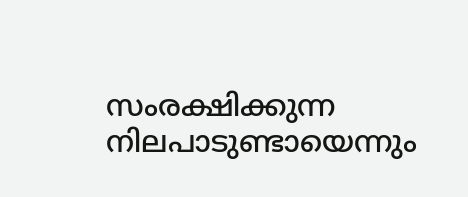സംരക്ഷിക്കുന്ന നിലപാടുണ്ടായെന്നും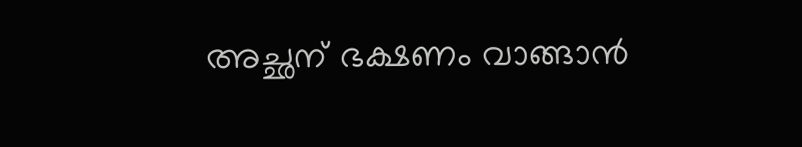അച്ഛന് ഭക്ഷണം വാങ്ങാന്‍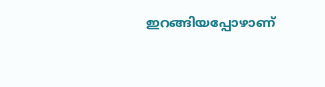ഇറങ്ങിയപ്പോഴാണ്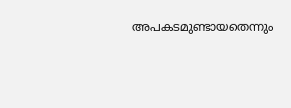അപകടമുണ്ടായതെന്നും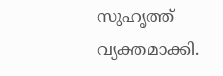സുഹൃത്ത് വ്യക്തമാക്കി.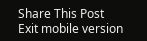Share This Post
Exit mobile version